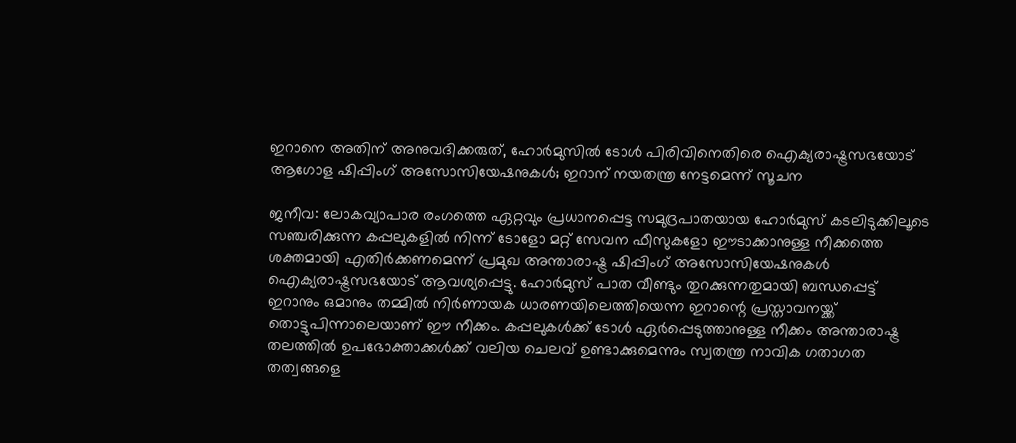ഇറാനെ അതിന് അനുവദിക്കരുത്, ഹോർമുസിൽ ടോൾ പിരിവിനെതിരെ ഐക്യരാഷ്ട്രസഭയോട് ആഗോള ഷിപ്പിംഗ് അസോസിയേഷനുകൾ; ഇറാന് നയതന്ത്ര നേട്ടമെന്ന് സൂചന

ജനീവ: ലോകവ്യാപാര രംഗത്തെ ഏറ്റവും പ്രധാനപ്പെട്ട സമുദ്രപാതയായ ഹോർമുസ് കടലിടുക്കിലൂടെ സഞ്ചരിക്കുന്ന കപ്പലുകളിൽ നിന്ന് ടോളോ മറ്റ് സേവന ഫീസുകളോ ഈടാക്കാനുള്ള നീക്കത്തെ ശക്തമായി എതിർക്കണമെന്ന് പ്രമുഖ അന്താരാഷ്ട്ര ഷിപ്പിംഗ് അസോസിയേഷനുകൾ ഐക്യരാഷ്ട്രസഭയോട് ആവശ്യപ്പെട്ടു. ഹോർമുസ് പാത വീണ്ടും തുറക്കുന്നതുമായി ബന്ധപ്പെട്ട് ഇറാനും ഒമാനും തമ്മിൽ നിർണായക ധാരണയിലെത്തിയെന്ന ഇറാന്റെ പ്രസ്താവനയ്ക്ക് തൊട്ടുപിന്നാലെയാണ് ഈ നീക്കം. കപ്പലുകൾക്ക് ടോൾ ഏർപ്പെടുത്താനുള്ള നീക്കം അന്താരാഷ്ട്ര തലത്തിൽ ഉപഭോക്താക്കൾക്ക് വലിയ ചെലവ് ഉണ്ടാക്കുമെന്നും സ്വതന്ത്ര നാവിക ഗതാഗത തത്വങ്ങളെ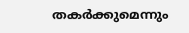തകർക്കുമെന്നും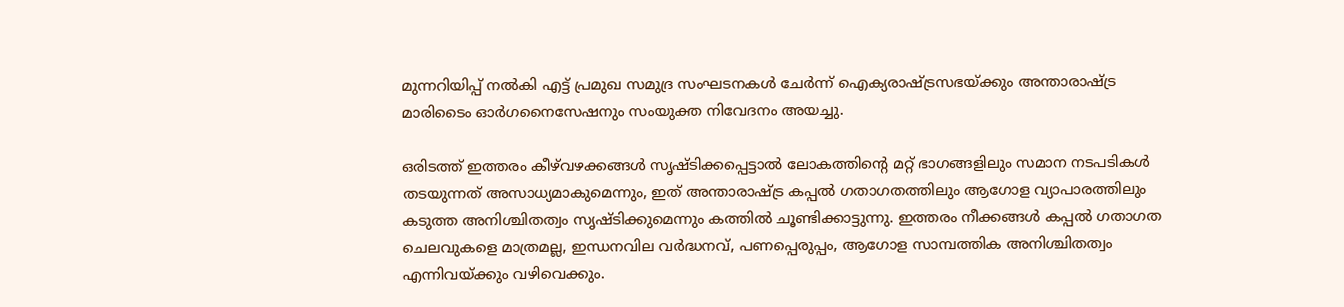മുന്നറിയിപ്പ് നൽകി എട്ട് പ്രമുഖ സമുദ്ര സംഘടനകൾ ചേർന്ന് ഐക്യരാഷ്ട്രസഭയ്ക്കും അന്താരാഷ്ട്ര മാരിടൈം ഓർഗനൈസേഷനും സംയുക്ത നിവേദനം അയച്ചു.

ഒരിടത്ത് ഇത്തരം കീഴ്‌വഴക്കങ്ങൾ സൃഷ്ടിക്കപ്പെട്ടാൽ ലോകത്തിന്റെ മറ്റ് ഭാഗങ്ങളിലും സമാന നടപടികൾ തടയുന്നത് അസാധ്യമാകുമെന്നും, ഇത് അന്താരാഷ്ട്ര കപ്പൽ ഗതാഗതത്തിലും ആഗോള വ്യാപാരത്തിലും കടുത്ത അനിശ്ചിതത്വം സൃഷ്ടിക്കുമെന്നും കത്തിൽ ചൂണ്ടിക്കാട്ടുന്നു. ഇത്തരം നീക്കങ്ങൾ കപ്പൽ ഗതാഗത ചെലവുകളെ മാത്രമല്ല, ഇന്ധനവില വർദ്ധനവ്, പണപ്പെരുപ്പം, ആഗോള സാമ്പത്തിക അനിശ്ചിതത്വം എന്നിവയ്ക്കും വഴിവെക്കും.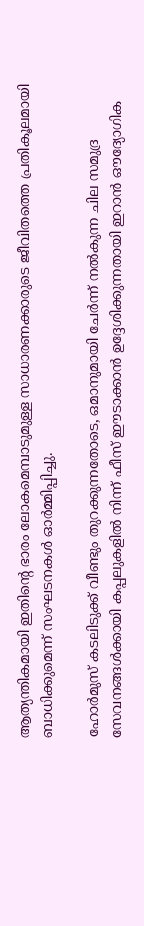ആത്യന്തികമായി ഇതിന്റെ ഭാരം ലോകമെമ്പാടുമുള്ള സാധാരണക്കാരുടെ ജീവിതത്തെ പ്രതികൂലമായി ബാധിക്കുമെന്ന് സംഘടനകൾ ഓർമ്മിപ്പിച്ചു.

ഹോർമുസ് കടലിടുക്ക് വീണ്ടും തുറക്കുന്നതോടെ, ഒമാനുമായി ചേർന്ന് നൽകുന്ന ചില സമുദ്ര സേവനങ്ങൾക്കായി കപ്പലുകളിൽ നിന്ന് ഫീസ് ഈടാക്കാൻ ഉദ്ദേശിക്കുന്നതായി ഇറാൻ ഔദ്യോഗിക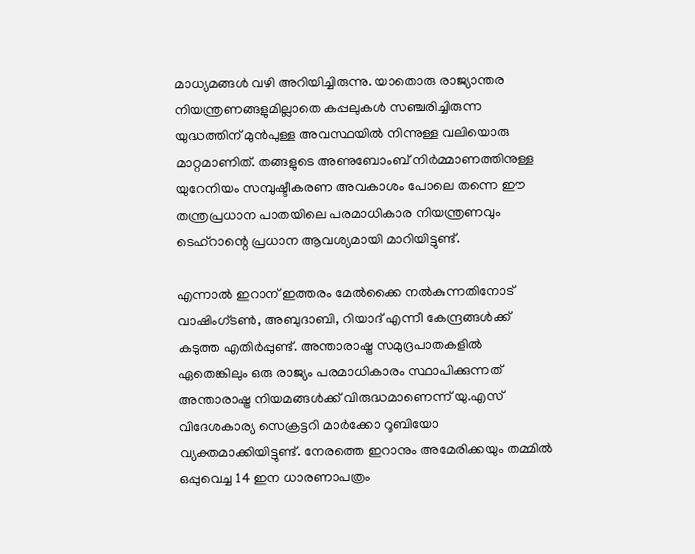മാധ്യമങ്ങൾ വഴി അറിയിച്ചിരുന്നു. യാതൊരു രാജ്യാന്തര നിയന്ത്രണങ്ങളുമില്ലാതെ കപ്പലുകൾ സഞ്ചരിച്ചിരുന്ന യുദ്ധത്തിന് മുൻപുള്ള അവസ്ഥയിൽ നിന്നുള്ള വലിയൊരു മാറ്റമാണിത്. തങ്ങളുടെ അണുബോംബ് നിർമ്മാണത്തിനുള്ള യുറേനിയം സമ്പുഷ്ടീകരണ അവകാശം പോലെ തന്നെ ഈ തന്ത്രപ്രധാന പാതയിലെ പരമാധികാര നിയന്ത്രണവും ടെഹ്‌റാന്റെ പ്രധാന ആവശ്യമായി മാറിയിട്ടുണ്ട്.

എന്നാൽ ഇറാന് ഇത്തരം മേൽക്കൈ നൽകുന്നതിനോട് വാഷിംഗ്ടൺ, അബുദാബി, റിയാദ് എന്നീ കേന്ദ്രങ്ങൾക്ക് കടുത്ത എതിർപ്പുണ്ട്. അന്താരാഷ്ട്ര സമുദ്രപാതകളിൽ ഏതെങ്കിലും ഒരു രാജ്യം പരമാധികാരം സ്ഥാപിക്കുന്നത് അന്താരാഷ്ട്ര നിയമങ്ങൾക്ക് വിരുദ്ധമാണെന്ന് യു.എസ് വിദേശകാര്യ സെക്രട്ടറി മാർക്കോ റൂബിയോ വ്യക്തമാക്കിയിട്ടുണ്ട്. നേരത്തെ ഇറാനും അമേരിക്കയും തമ്മിൽ ഒപ്പുവെച്ച 14 ഇന ധാരണാപത്രം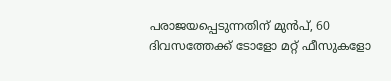പരാജയപ്പെടുന്നതിന് മുൻപ്, 60 ദിവസത്തേക്ക് ടോളോ മറ്റ് ഫീസുകളോ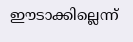ഈടാക്കില്ലെന്ന്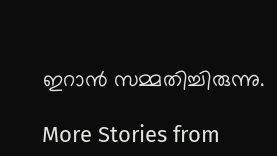ഇറാൻ സമ്മതിച്ചിരുന്നു.

More Stories from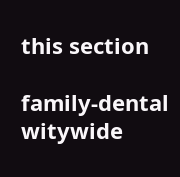this section

family-dental
witywide